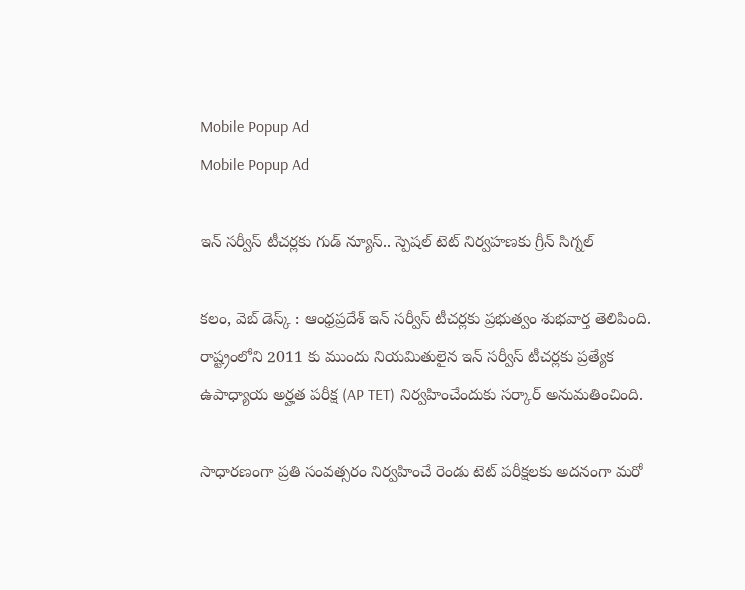Mobile Popup Ad
Mobile Popup Ad

ఇన్ సర్వీస్ టీచర్లకు గుడ్ న్యూస్.. స్పెషల్ టెట్ నిర్వహణకు గ్రీన్ సిగ్నల్

కలం, వెబ్ డెస్క్ : ఆంధ్రప్రదేశ్ ఇన్ సర్వీస్ టీచర్లకు ప్రభుత్వం శుభవార్త తెలిపింది. రాష్ట్రంలోని 2011 కు ముందు నియమితులైన ఇన్ సర్వీస్ టీచర్లకు ప్రత్యేక ఉపాధ్యాయ అర్హత పరీక్ష (AP TET) నిర్వహించేందుకు సర్కార్ అనుమతించింది.

సాధారణంగా ప్రతి సంవత్సరం నిర్వహించే రెండు టెట్ పరీక్షలకు అదనంగా మరో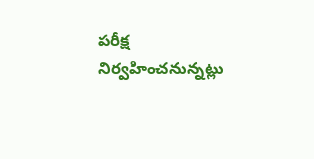పరీక్ష నిర్వహించనున్నట్లు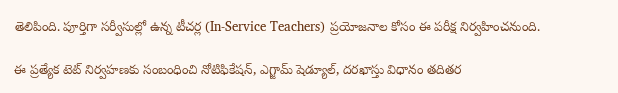తెలిపింది. పూర్తిగా సర్వీసుల్లో ఉన్న టీచర్ల (In-Service Teachers) ప్రయోజనాల కోసం ఈ పరీక్ష నిర్వహించనుంది.

ఈ ప్రత్యేక టెట్ నిర్వహణకు సంబంధించి నోటిఫికేషన్, ఎగ్జామ్ షెడ్యూల్, దరఖాస్తు విధానం తదితర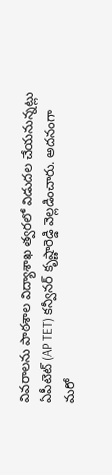వివరాలను పాఠశాల విద్యాశాఖ త్వరలో విడుదల చేయనున్నట్లు ఏపీటెట్ (AP TET) కన్వీనర్ కృష్ణారెడ్డి వెల్లడించారు. అదనంగా మరో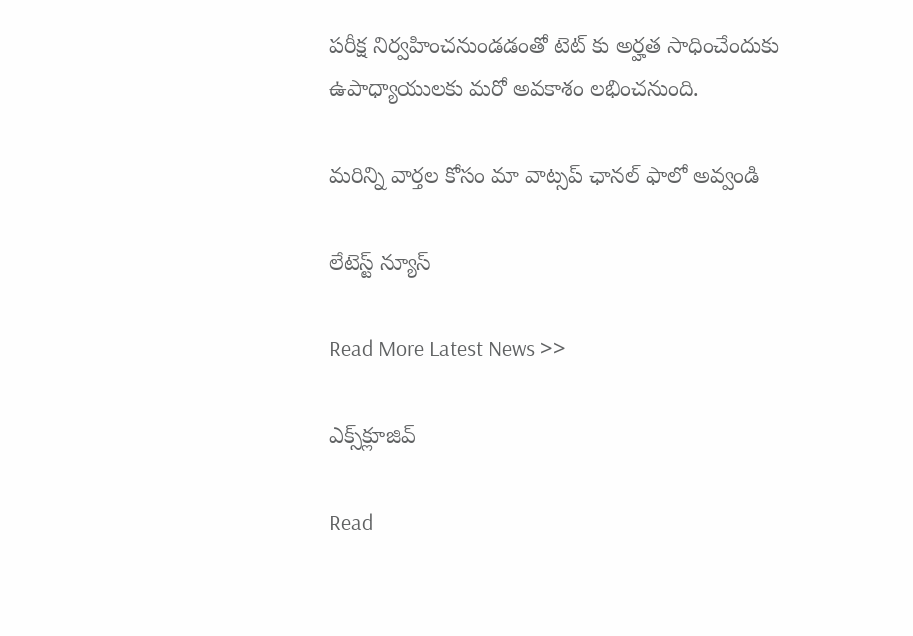పరీక్ష నిర్వహించనుండడంతో టెట్ కు అర్హత సాధించేందుకు ఉపాధ్యాయులకు మరో అవకాశం లభించనుంది.

మ‌రిన్ని వార్త‌ల కోసం మా వాట్స‌ప్ ఛాన‌ల్ ఫాలో అవ్వండి

లేటెస్ట్ న్యూస్‌

Read More Latest News >>

ఎక్స్‌క్లూజివ్‌

Read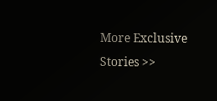More Exclusive Stories >>